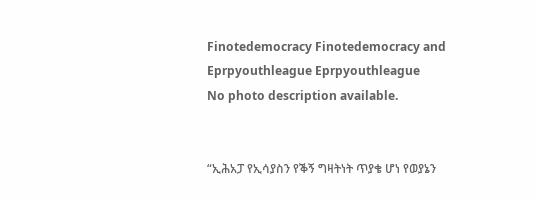Finotedemocracy Finotedemocracy and Eprpyouthleague Eprpyouthleague
No photo description available.


“ኢሕአፓ የኢሳያስን የቕኝ ግዛትነት ጥያቄ ሆነ የወያኔን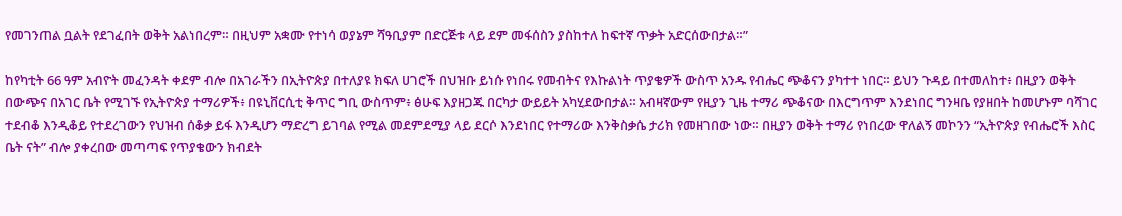የመገንጠል ቧልት የደገፈበት ወቅት አልነበረም። በዚህም አቋሙ የተነሳ ወያኔም ሻዓቢያም በድርጅቱ ላይ ደም መፋሰስን ያስከተለ ከፍተኛ ጥቃት አድርሰውበታል።”

ከየካቲት 66 ዓም አብዮት መፈንዳት ቀደም ብሎ በአገራችን በኢትዮጵያ በተለያዩ ክፍለ ሀገሮች በህዝቡ ይነሱ የነበሩ የመብትና የእኩልነት ጥያቄዎች ውስጥ አንዱ የብሔር ጭቆናን ያካተተ ነበር። ይህን ጉዳይ በተመለከተ፥ በዚያን ወቅት በውጭና በአገር ቤት የሚገኙ የኢትዮጵያ ተማሪዎች፥ በዩኒቨርሲቲ ቅጥር ግቢ ውስጥም፥ ፅሁፍ እያዘጋጁ በርካታ ውይይት አካሂደውበታል። አብዛኛውም የዚያን ጊዜ ተማሪ ጭቆናው በእርግጥም እንደነበር ግንዛቤ የያዘበት ከመሆኑም ባሻገር ተደብቆ እንዲቆይ የተደረገውን የህዝብ ሰቆቃ ይፋ እንዲሆን ማድረግ ይገባል የሚል መደምደሚያ ላይ ደርሶ እንደነበር የተማሪው እንቅስቃሴ ታሪክ የመዘገበው ነው። በዚያን ወቅት ተማሪ የነበረው ዋለልኝ መኮንን “ኢትዮጵያ የብሔሮች እስር ቤት ናት” ብሎ ያቀረበው መጣጣፍ የጥያቄውን ክብደት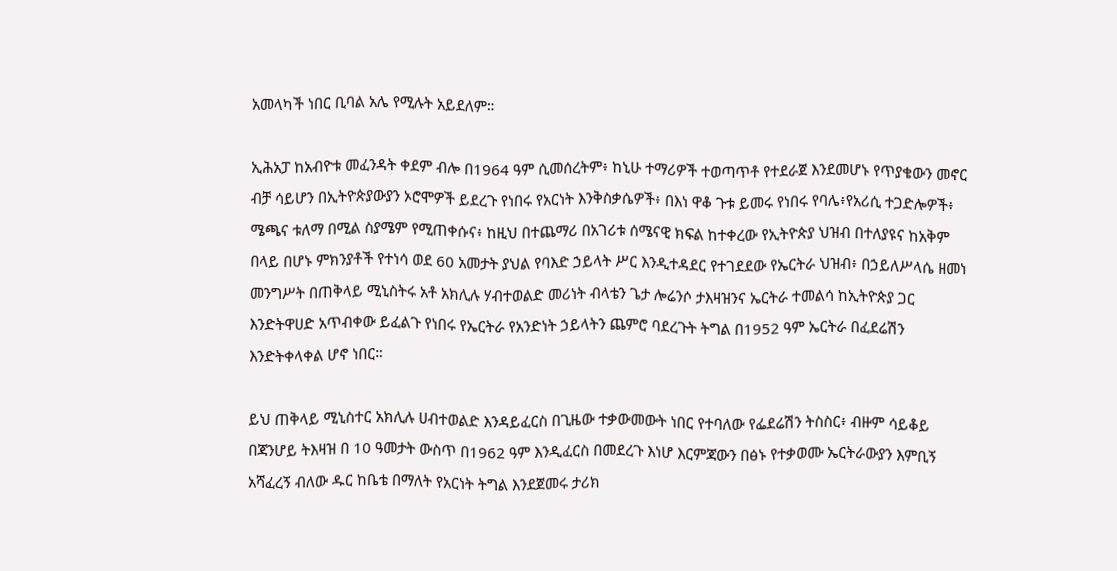አመላካች ነበር ቢባል አሌ የሚሉት አይደለም።

ኢሕአፓ ከአብዮቱ መፈንዳት ቀደም ብሎ በ1964 ዓም ሲመሰረትም፥ ከኒሁ ተማሪዎች ተወጣጥቶ የተደራጀ እንደመሆኑ የጥያቄውን መኖር ብቻ ሳይሆን በኢትዮጵያውያን ኦሮሞዎች ይደረጉ የነበሩ የአርነት እንቅስቃሴዎች፥ በእነ ዋቆ ጉቱ ይመሩ የነበሩ የባሌ፥የአሪሲ ተጋድሎዎች፥ ሜጫና ቱለማ በሚል ስያሜም የሚጠቀሱና፥ ከዚህ በተጨማሪ በአገሪቱ ሰሜናዊ ክፍል ከተቀረው የኢትዮጵያ ህዝብ በተለያዩና ከአቅም በላይ በሆኑ ምክንያቶች የተነሳ ወደ 60 አመታት ያህል የባእድ ኃይላት ሥር እንዲተዳደር የተገደደው የኤርትራ ህዝብ፥ በኃይለሥላሴ ዘመነ መንግሥት በጠቅላይ ሚኒስትሩ አቶ አክሊሉ ሃብተወልድ መሪነት ብላቴን ጌታ ሎሬንሶ ታእዛዝንና ኤርትራ ተመልሳ ከኢትዮጵያ ጋር እንድትዋሀድ አጥብቀው ይፈልጉ የነበሩ የኤርትራ የአንድነት ኃይላትን ጨምሮ ባደረጉት ትግል በ1952 ዓም ኤርትራ በፈደሬሽን እንድትቀላቀል ሆኖ ነበር።

ይህ ጠቅላይ ሚኒስተር አክሊሉ ሀብተወልድ እንዳይፈርስ በጊዜው ተቃውመውት ነበር የተባለው የፌደሬሽን ትስስር፥ ብዙም ሳይቆይ በጃንሆይ ትእዛዝ በ 10 ዓመታት ውስጥ በ1962 ዓም እንዲፈርስ በመደረጉ እነሆ እርምጃውን በፅኑ የተቃወሙ ኤርትራውያን እምቢኝ አሻፈረኝ ብለው ዱር ከቤቴ በማለት የአርነት ትግል እንደጀመሩ ታሪክ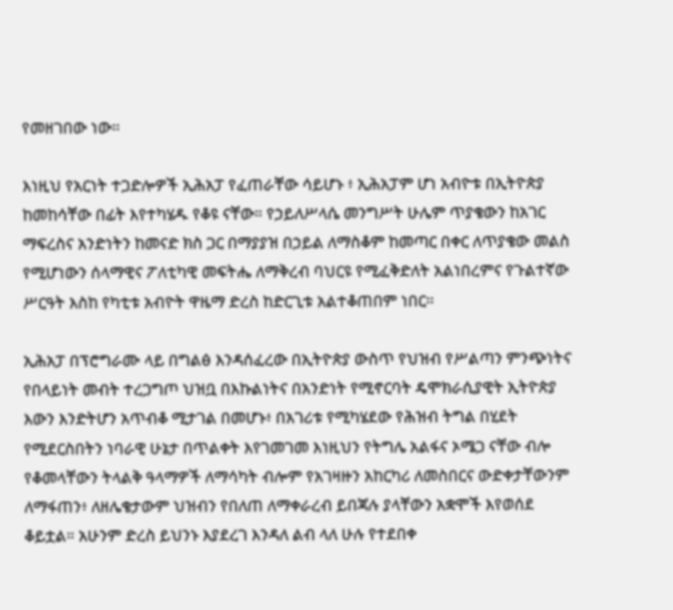የመዘገበው ነው።

እነዚህ የአርነት ተጋድሎዎች ኢሕአፓ የፈጠራቸው ሳይሆኑ ፥ ኢሕአፓም ሆነ አብዮቱ በኢትዮጵያ ከመከሳቸው በፊት እየተካሄዱ የቆዩ ናቸው። የኃይለሥላሴ መንግሥት ሁሌም ጥያቄውን ከአገር ማፍረስና አንድነትን ከመናድ ክስ ጋር በማያያዝ በኃይል ለማስቆም ከመጣር በቀር ለጥያቄው መልስ የሚሆነውን ሰላማዊና ፖለቲካዊ መፍትሔ ለማቅረብ ባህርዩ የሚፈቅድለት አልነበረምና የጉልተኛው ሥርዓት እስከ የካቲቱ አብዮት ዋዜማ ድረስ ከድርጊቱ አልተቆጠበም ነበር።

ኢሕአፓ በፕሮግራሙ ላይ በግልፅ እንዳሰፈረው በኢትዮጵያ ውስጥ የህዝብ የሥልጣን ምንጭነትና የበላይነት መብት ተረጋግጦ ህዝቧ በእኩልነትና በአንድነት የሚኖርባት ዴሞክራሲያዊት ኢትዮጵያ እውን እንድትሆን አጥብቆ ሚታገል በመሆኑ፥ በአገሪቱ የሚካሄደው የሕዝብ ትግል በሂደት የሚደርስበትን ነባራዊ ሁኔታ በጥልቀት እየገመገመ እነዚህን የትግሌ አልፋና ኦሜጋ ናቸው ብሎ የቆመላቸውን ትላልቅ ዓላማዎች ለማሳካት ብሎም የአገዛዙን አከርካሪ ለመስበርና ውድቀታቸውንም ለማፋጠን፥ ለዘሌቄታውም ህዝብን የበለጠ ለማቀራረብ ይበጃሉ ያላቸውን አቋሞች እየወሰደ ቆይቷል። አሁንም ድረስ ይህንኑ እያደረገ እንዳለ ልብ ላለ ሁሉ የተደበቀ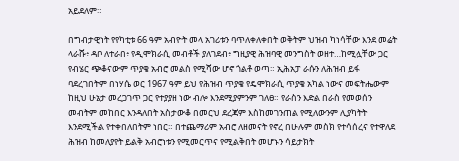አይደለም።

በግብታዊነት የየካቲቱ 66 ዓም አብዮት መላ አገሪቱን ባጥለቀለቀበት ወቅትም ህዝብ ካነሳቸው እንደ መሬት ላራሹ፥ ዳቦ ለተራበ፥ የዲሞክራሲ መብቶች ያለገደብ፥ ግዚያዊ ሕዝባዊ መንግስት ወዘተ…ከሚሏቸው ጋር የብሄር ጭቆናውም ጥያቄ አብሮ መልስ የሚሻው ሆኖ ጎልቶ ወጣ። ኢሕአፓ ራሱን ለሕዝብ ይፋ ባደረገበትም በነሃሴ ወር 1967 ዓም ይህ የሕዝብ ጥያቄ የዴሞክራሲ ጥያቄ አካል ነውና መፍትሔውም ከዚህ ሁኔታ መረጋገጥ ጋር የተያያዘ ነው ብሎ እንደሚያምንም ገለፀ። የራስን እድል በራስ የመወሰን መብትም መከበር እንዳለበት አስታውቆ በመርህ ደረጃም እስከመገንጠል የሚለውንም ሊያካትት እንደሚችል የተቀበለበትም ነበር። በተጨማሪም አብሮ ለዘመናት የኖረ በሁሉም መስክ የተሳሰረና የተዋለደ ሕዝብ ከመለያየት ይልቅ አብሮነቱን የሚመርጥና የሚልቅበት መሆኑን ሳይታክት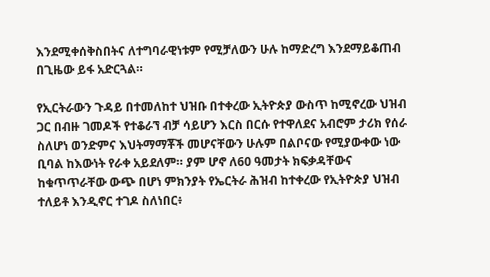እንደሚቀሰቅስበትና ለተግባራዊነቱም የሚቻለውን ሁሉ ከማድረግ እንደማይቆጠብ በጊዜው ይፋ አድርጓል።

የኢርትራውን ጉዳይ በተመለከተ ህዝቡ በተቀረው ኢትዮጵያ ውስጥ ከሚኖረው ህዝብ ጋር በብዙ ገመዶች የተቆራኘ ብቻ ሳይሆን እርስ በርሱ የተዋለደና አብሮም ታሪክ የሰራ ስለሆነ ወንድምና እህትማማቾች መሆናቸውን ሁሉም በልቦናው የሚያውቀው ነው ቢባል ከእውነት የራቀ አይደለም። ያም ሆኖ ለ60 ዓመታት ክፍቃዳቸውና ከቁጥጥራቸው ውጭ በሆነ ምክንያት የኤርትራ ሕዝብ ከተቀረው የኢትዮጵያ ህዝብ ተለይቶ እንዲኖር ተገዶ ስለነበር፥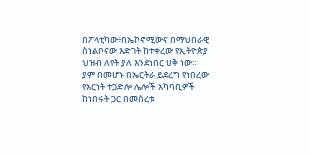በፖላቲካው፥በኤኮኖሚውና በማህበራዊ ስነልቦናው እድገት ከተቀረው የኢትዮጵያ ህዝብ ለየት ያለ እንደነበር ሀቅ ነው። ያም በመሆኑ በኤርትራ ይደረግ የነበረው የአርነት ተጋድሎ ሌሎች አካባቢዎች ከነበሩት ጋር በመሰረቱ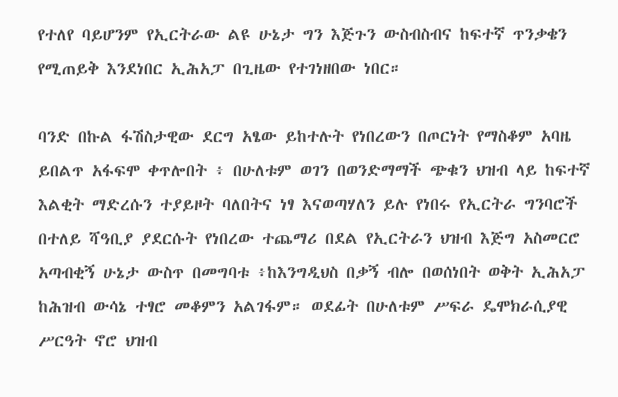የተለየ ባይሆንም የኢርትራው ልዩ ሁኔታ ግን እጅጉን ውስብስብና ከፍተኛ ጥንቃቄን የሚጠይቅ እንደነበር ኢሕአፓ በጊዜው የተገነዘበው ነበር።

ባንድ በኩል ፋሽስታዊው ደርግ አፄው ይከተሉት የነበረውን በጦርነት የማስቆም አባዜ ይበልጥ አፋፍሞ ቀጥሎበት ፥ በሁለቱም ወገን በወንድማማች ጭቁን ህዝብ ላይ ከፍተኛ እልቂት ማድረሱን ተያይዞት ባለበትና ነፃ እናወጣሃለን ይሉ የነበሩ የኢርትራ ግንባሮች በተለይ ሻዓቢያ ያደርሱት የነበረው ተጨማሪ በደል የኢርትራን ህዝብ እጅግ አስመርሮ አጣብቂኝ ሁኔታ ውስጥ በመግባቱ ፥ከእንግዲህስ በቃኝ ብሎ በወሰነበት ወቅት ኢሕአፓ ከሕዝብ ውሳኔ ተፃሮ መቆምን አልገፋም። ወደፊት በሁለቱም ሥፍራ ዴሞክራሲያዊ ሥርዓት ኖሮ ህዝብ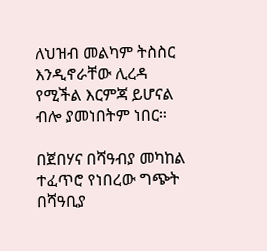ለህዝብ መልካም ትስስር እንዲኖራቸው ሊረዳ የሚችል እርምጃ ይሆናል ብሎ ያመነበትም ነበር።

በጀበሃና በሻዓብያ መካከል ተፈጥሮ የነበረው ግጭት በሻዓቢያ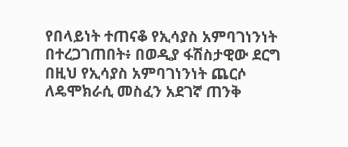የበላይነት ተጠናቆ የኢሳያስ አምባገነንነት በተረጋገጠበት፥ በወዲያ ፋሽስታዊው ደርግ በዚህ የኢሳያስ አምባገነንነት ጨርሶ ለዴሞክራሲ መስፈን አደገኛ ጠንቅ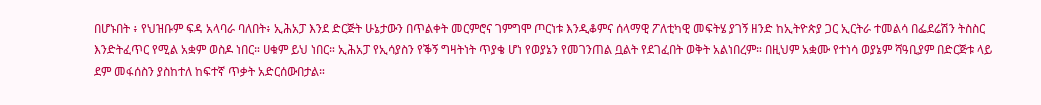በሆኑበት ፥ የህዝቡም ፍዳ አላባራ ባለበት፥ ኢሕአፓ እንደ ድርጅት ሁኔታውን በጥልቀት መርምሮና ገምግሞ ጦርነቱ እንዲቆምና ሰላማዊ ፖለቲካዊ መፍትሄ ያገኝ ዘንድ ከኢትዮጵያ ጋር ኢርትራ ተመልሳ በፌደሬሽን ትስስር እንድትፈጥር የሚል አቋም ወስዶ ነበር። ሀቁም ይህ ነበር። ኢሕአፓ የኢሳያስን የቕኝ ግዛትነት ጥያቄ ሆነ የወያኔን የመገንጠል ቧልት የደገፈበት ወቅት አልነበረም። በዚህም አቋሙ የተነሳ ወያኔም ሻዓቢያም በድርጅቱ ላይ ደም መፋሰስን ያስከተለ ከፍተኛ ጥቃት አድርሰውበታል።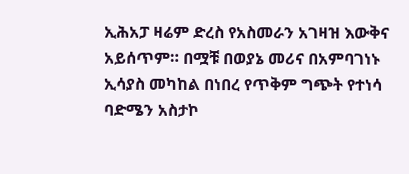ኢሕአፓ ዛሬም ድረስ የአስመራን አገዛዝ እውቅና አይሰጥም። በሟቹ በወያኔ መሪና በአምባገነኑ ኢሳያስ መካከል በነበረ የጥቅም ግጭት የተነሳ ባድሜን አስታኮ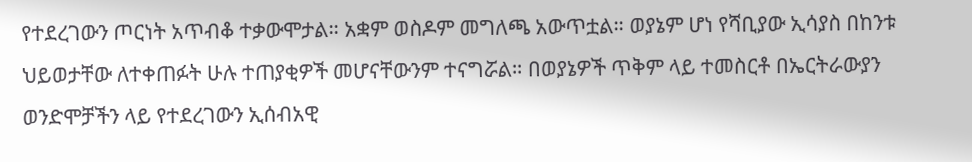የተደረገውን ጦርነት አጥብቆ ተቃውሞታል። አቋም ወስዶም መግለጫ አውጥቷል። ወያኔም ሆነ የሻቢያው ኢሳያስ በከንቱ ህይወታቸው ለተቀጠፉት ሁሉ ተጠያቂዎች መሆናቸውንም ተናግሯል። በወያኔዎች ጥቅም ላይ ተመስርቶ በኤርትራውያን ወንድሞቻችን ላይ የተደረገውን ኢሰብአዊ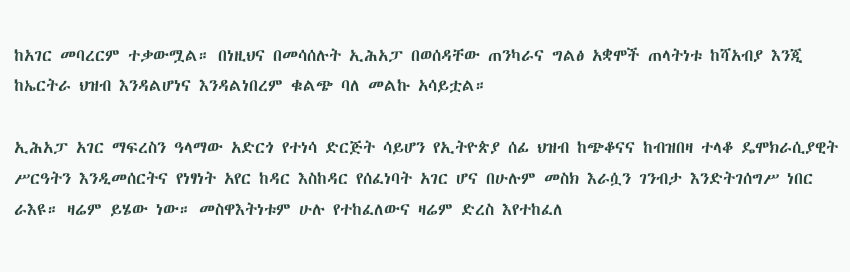ከአገር መባረርም ተቃውሟል። በነዚህና በመሳሰሉት ኢሕአፓ በወሰዳቸው ጠንካራና ግልፅ አቋሞች ጠላትነቱ ከሻአብያ እንጂ ከኤርትራ ህዝብ እንዳልሆነና እንዳልነበረም ቁልጭ ባለ መልኩ አሳይቷል።

ኢሕአፓ አገር ማፍረስን ዓላማው አድርጎ የተነሳ ድርጅት ሳይሆን የኢትዮጵያ ሰፊ ህዝብ ከጭቆናና ከብዝበዛ ተላቆ ዴሞክራሲያዊት ሥርዓትን እንዲመሰርትና የነፃነት አየር ከዳር እስከዳር የሰፈነባት አገር ሆና በሁሉም መስክ እራሷን ገንብታ እንድትገሰግሥ ነበር ራእዩ። ዛሬም ይሄው ነው። መስዋእትነቱም ሁሉ የተከፈለውና ዛሬም ድረስ እየተከፈለ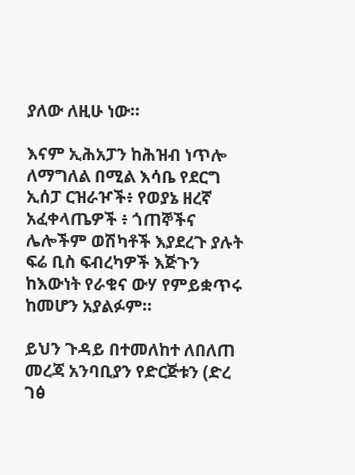ያለው ለዚሁ ነው።

እናም ኢሕአፓን ከሕዝብ ነጥሎ ለማግለል በሚል እሳቤ የደርግ ኢሰፓ ርዝራዦች፥ የወያኔ ዘረኛ አፈቀላጤዎች ፥ ጎጠኞችና ሌሎችም ወሽካቶች እያደረጉ ያሉት ፍሬ ቢስ ፍብረካዎች እጅጉን ከእውነት የራቁና ውሃ የምይቋጥሩ ከመሆን አያልፉም።

ይህን ጉዳይ በተመለከተ ለበለጠ መረጃ አንባቢያን የድርጅቱን (ድረ ገፅ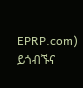EPRP.com) ይጎብኙና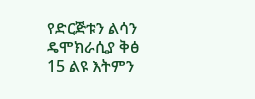የድርጅቱን ልሳን ዴሞክራሲያ ቅፅ 15 ልዩ እትምን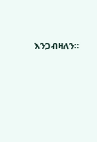እንጋብዛለን።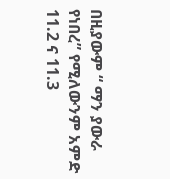በዚያውም “ ማን ያውራ የነበረ” የሚለውንም አምድ 11.2 ና 11.3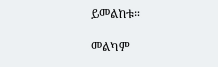ይመልከቱ።

መልካም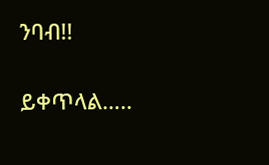ንባብ!!

ይቀጥላል…..